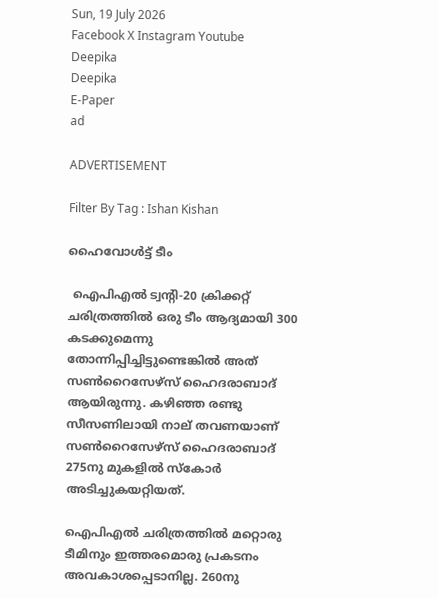Sun, 19 July 2026
Facebook X Instagram Youtube
Deepika
Deepika
E-Paper
ad

ADVERTISEMENT

Filter By Tag : Ishan Kishan

ഹൈവോള്‍ട്ട് ടീം

 ഐപിഎല്‍ ട്വന്‍റി-20 ക്രിക്കറ്റ് ചരിത്രത്തില്‍ ഒരു ടീം ആദ്യമായി 300 കടക്കുമെന്നു തോന്നിപ്പിച്ചിട്ടുണ്ടെങ്കില്‍ അത് സണ്‍റൈസേഴ്‌സ് ഹൈദരാബാദ് ആയിരുന്നു. കഴിഞ്ഞ രണ്ടു സീസണിലായി നാല് തവണയാണ് സണ്‍റൈസേഴ്‌സ് ഹൈദരാബാദ് 275നു മുകളില്‍ സ്‌കോര്‍ അടിച്ചുകയറ്റിയത്.

ഐപിഎല്‍ ചരിത്രത്തില്‍ മറ്റൊരു ടീമിനും ഇത്തരമൊരു പ്രകടനം അവകാശപ്പെടാനില്ല. 260നു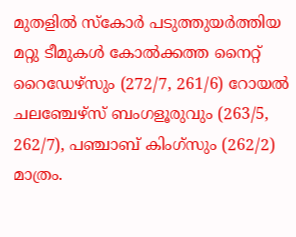മുതളില്‍ സ്‌കോര്‍ പടുത്തുയര്‍ത്തിയ മറ്റു ടീമുകള്‍ കോല്‍ക്കത്ത നൈറ്റ് റൈഡേഴ്‌സും (272/7, 261/6) റോയല്‍ ചലഞ്ചേഴ്‌സ് ബംഗളൂരുവും (263/5, 262/7), പഞ്ചാബ് കിംഗ്‌സും (262/2) മാത്രം.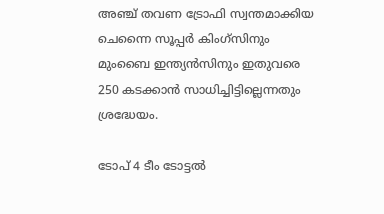അഞ്ച് തവണ ട്രോഫി സ്വന്തമാക്കിയ ചെന്നൈ സൂപ്പര്‍ കിംഗ്‌സിനും മുംബൈ ഇന്ത്യന്‍സിനും ഇതുവരെ 250 കടക്കാന്‍ സാധിച്ചിട്ടില്ലെന്നതും ശ്രദ്ധേയം.

ടോപ് 4 ടീം ടോട്ടല്‍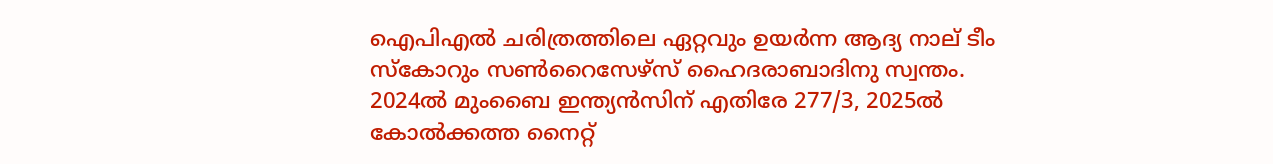ഐപിഎല്‍ ചരിത്രത്തിലെ ഏറ്റവും ഉയര്‍ന്ന ആദ്യ നാല് ടീം സ്‌കോറും സണ്‍റൈസേഴ്‌സ് ഹൈദരാബാദിനു സ്വന്തം. 2024ല്‍ മുംബൈ ഇന്ത്യന്‍സിന് എതിരേ 277/3, 2025ല്‍ കോല്‍ക്കത്ത നൈറ്റ്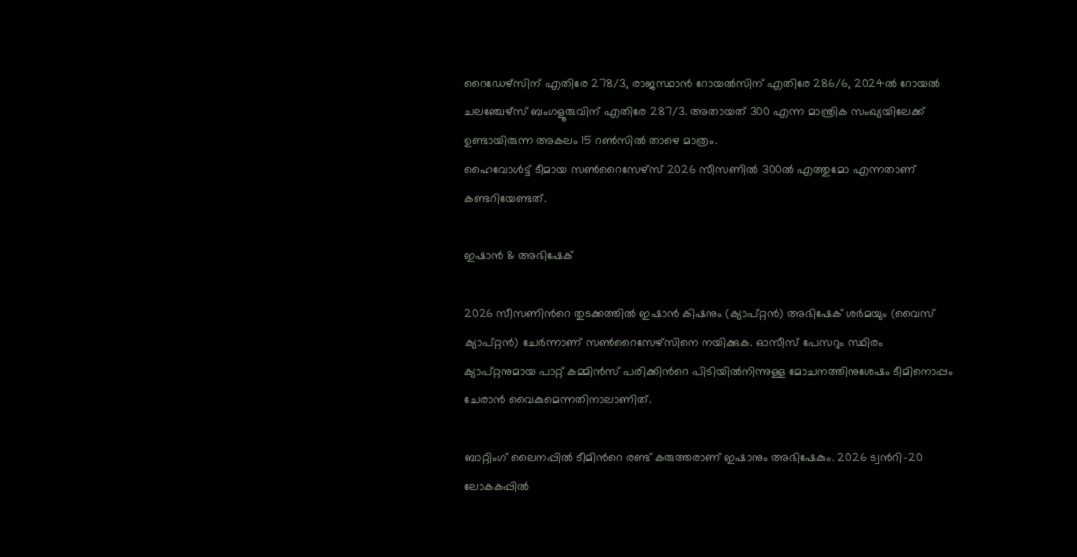റൈഡേഴ്‌സിന് എതിരേ 278/3, രാജസ്ഥാന്‍ റോയല്‍സിന് എതിരേ 286/6, 2024ല്‍ റോയല്‍ ചലഞ്ചേഴ്‌സ് ബംഗളൂരുവിന് എതിരേ 287/3. അതായത് 300 എന്ന മാന്ത്രിക സംഖ്യയിലേക്ക് ഉണ്ടായിരുന്ന അകലം 15 റണ്‍സില്‍ താഴെ മാത്രം.
ഹൈവോള്‍ട്ട് ടീമായ സണ്‍റൈസേഴ്‌സ് 2026 സീസണില്‍ 300ല്‍ എത്തുമോ എന്നതാണ് കണ്ടറിയേണ്ടത്.

ഇഷാന്‍ & അഭിഷേക്

2026 സീസണിന്‍റെ തുടക്കത്തില്‍ ഇഷാന്‍ കിഷനും (ക്യാപ്റ്റന്‍) അഭിഷേക് ശര്‍മയും (വൈസ് ക്യാപ്റ്റന്‍) ചേര്‍ന്നാണ് സണ്‍റൈസേഴ്‌സിനെ നയിക്കുക. ഓസീസ് പേസറും സ്ഥിരം ക്യാപ്റ്റനുമായ പാറ്റ് കമ്മിന്‍സ് പരിക്കിന്‍റെ പിടിയില്‍നിന്നുള്ള മോചനത്തിനുശേഷം ടീമിനൊപ്പം ചേരാന്‍ വൈകുമെന്നതിനാലാണിത്.

ബാറ്റിംഗ് ലൈനപ്പില്‍ ടീമിന്‍റെ രണ്ട് കരുത്തരാണ് ഇഷാനും അഭിഷേകും. 2026 ട്വന്‍റി-20 ലോകകപ്പില്‍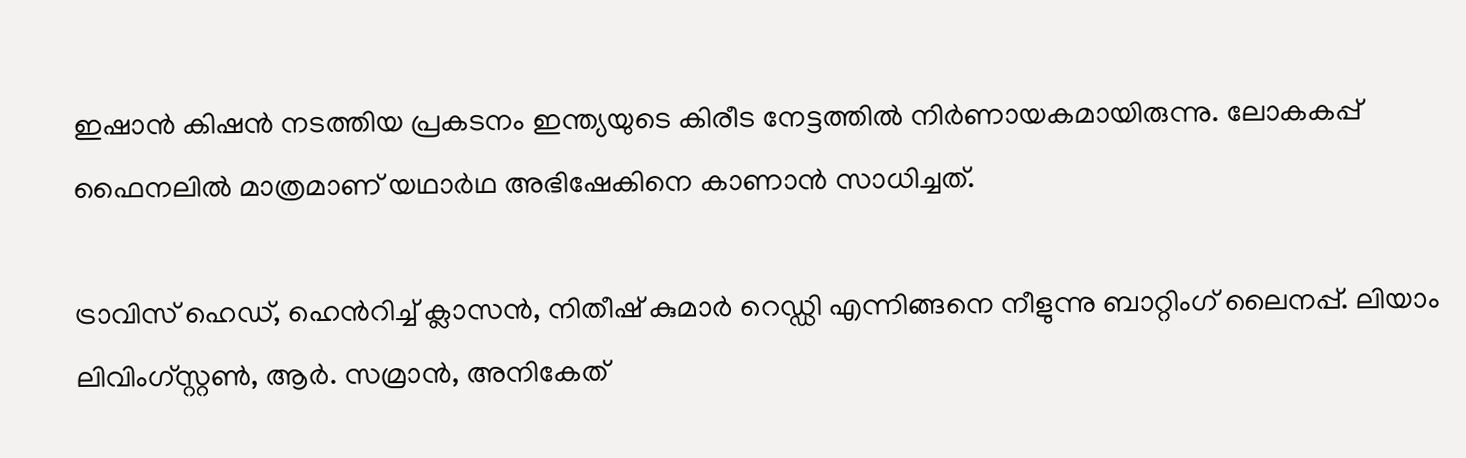ഇഷാന്‍ കിഷന്‍ നടത്തിയ പ്രകടനം ഇന്ത്യയുടെ കിരീട നേട്ടത്തില്‍ നിര്‍ണായകമായിരുന്നു. ലോകകപ്പ് ഫൈനലില്‍ മാത്രമാണ് യഥാര്‍ഥ അഭിഷേകിനെ കാണാന്‍ സാധിച്ചത്.

ട്രാവിസ് ഹെഡ്, ഹെന്‍‌റിച്ച് ക്ലാസന്‍, നിതീഷ് കുമാര്‍ റെഡ്ഡി എന്നിങ്ങനെ നീളുന്നു ബാറ്റിംഗ് ലൈനപ്പ്. ലിയാം ലിവിംഗ്സ്റ്റണ്‍, ആര്‍. സമ്രാന്‍, അനികേത്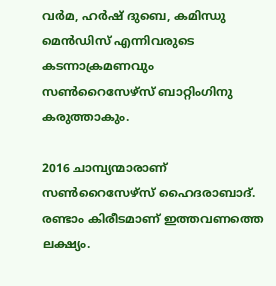വര്‍മ, ഹര്‍ഷ് ദുബെ, കമിന്ധു മെന്‍ഡിസ് എന്നിവരുടെ കടന്നാക്രമണവും സണ്‍റൈസേഴ്‌സ് ബാറ്റിംഗിനു കരുത്താകും.

2016 ചാമ്പ്യന്മാരാണ് സണ്‍റൈസേഴ്‌സ് ഹൈദരാബാദ്. രണ്ടാം കിരീടമാണ് ഇത്തവണത്തെ ലക്ഷ്യം.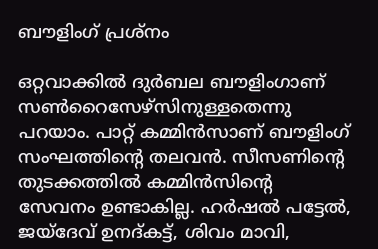ബൗളിംഗ് പ്രശ്നം

ഒറ്റവാക്കില്‍ ദുര്‍ബല ബൗളിംഗാണ് സണ്‍റൈസേഴ്‌സിനുള്ളതെന്നു പറയാം. പാറ്റ് കമ്മിന്‍സാണ് ബൗളിംഗ് സംഘത്തിന്‍റെ തലവന്‍. സീസണിന്‍റെ തുടക്കത്തില്‍ കമ്മിന്‍സിന്‍റെ സേവനം ഉണ്ടാകില്ല. ഹര്‍ഷല്‍ പട്ടേല്‍, ജയ്‌ദേവ് ഉനദ്കട്ട്, ശിവം മാവി,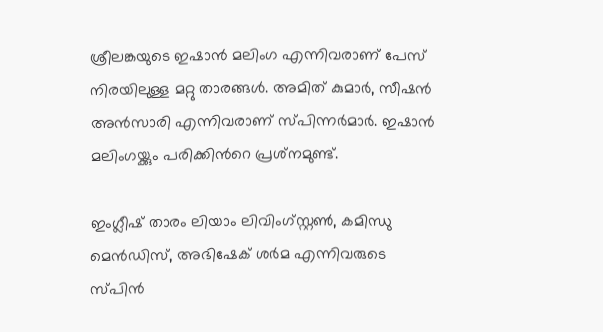ശ്രീലങ്കയുടെ ഇഷാന്‍ മലിംഗ എന്നിവരാണ് പേസ് നിരയിലുള്ള മറ്റു താരങ്ങള്‍. അമിത് കുമാര്‍, സീഷന്‍ അന്‍സാരി എന്നിവരാണ് സ്പിന്നര്‍മാര്‍. ഇഷാന്‍ മലിംഗയ്ക്കും പരിക്കിന്‍റെ പ്രശ്‌നമുണ്ട്.

ഇംഗ്ലീഷ് താരം ലിയാം ലിവിംഗ്സ്റ്റണ്‍, കമിന്ധു മെന്‍ഡിസ്, അഭിഷേക് ശര്‍മ എന്നിവരുടെ സ്പിന്‍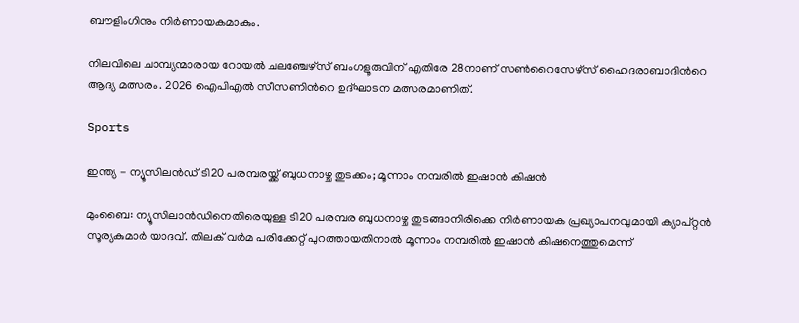ബൗളിംഗിനും നിര്‍ണായകമാകും.

നിലവിലെ ചാമ്പ്യന്മാരായ റോയല്‍ ചലഞ്ചേഴ്‌സ് ബംഗളൂരുവിന് എതിരേ 28നാണ് സണ്‍റൈസേഴ്‌സ് ഹൈദരാബാദിന്‍റെ ആദ്യ മത്സരം. 2026 ഐപിഎല്‍ സീസണിന്‍റെ ഉദ്ഘാടന മത്സരമാണിത്.

Sports

ഇന്ത്യ - ന്യൂസിലൻഡ് ടി20 പരമ്പരയ്ക്ക് ബുധനാഴ്ച തുടക്കം; മൂന്നാം നമ്പരിൽ ഇഷാൻ കിഷൻ

മുംബൈ: ന്യൂസിലാൻഡിനെതിരെയുള്ള ടി20 പരമ്പര ബുധനാഴ്ച തുടങ്ങാനിരിക്കെ നിർണായക പ്രഖ്യാപനവുമായി ക്യാപ്റ്റൻ സൂര്യകുമാർ യാദവ്. തിലക് വർമ പരിക്കേറ്റ് പുറത്തായതിനാൽ മൂന്നാം നമ്പരിൽ ഇഷാൻ കിഷനെത്തുമെന്ന്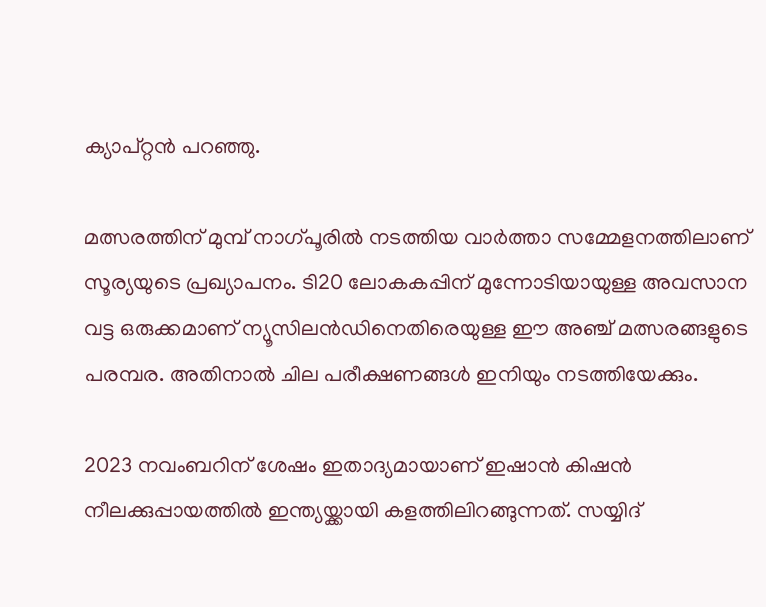ക്യാപ്റ്റൻ പറഞ്ഞു.

മത്സരത്തിന് മുമ്പ് നാഗ്പൂരിൽ നടത്തിയ വാർത്താ സമ്മേളനത്തിലാണ് സൂര്യയുടെ പ്രഖ്യാപനം. ടി20 ലോകകപ്പിന് മുന്നോടിയായുള്ള അവസാന വട്ട ഒരുക്കമാണ് ന്യൂസിലൻഡിനെതിരെയുള്ള ഈ അഞ്ച് മത്സരങ്ങളുടെ പരമ്പര. അതിനാൽ ചില പരീക്ഷണങ്ങൾ ഇനിയും നടത്തിയേക്കും.

2023 നവംബറിന് ശേഷം ഇതാദ്യമായാണ് ഇഷാൻ കിഷൻ നീലക്കുപ്പായത്തിൽ ഇന്ത്യയ്ക്കായി കളത്തിലിറങ്ങുന്നത്. സയ്യിദ്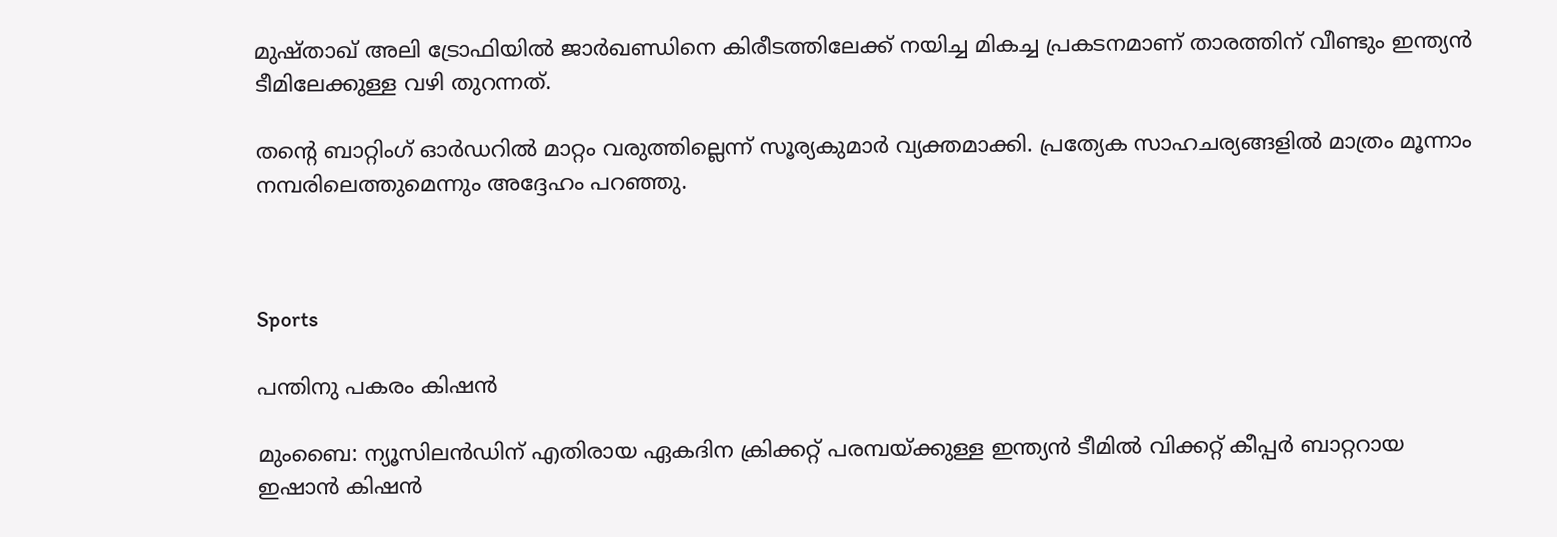മുഷ്താഖ് അലി ട്രോഫിയിൽ ജാർഖണ്ഡിനെ കിരീടത്തിലേക്ക് നയിച്ച മികച്ച പ്രകടനമാണ് താരത്തിന് വീണ്ടും ഇന്ത്യൻ ടീമിലേക്കുള്ള വഴി തുറന്നത്.

തന്‍റെ ബാറ്റിംഗ് ഓർഡറിൽ മാറ്റം വരുത്തില്ലെന്ന് സൂര്യകുമാർ വ്യക്തമാക്കി. പ്രത്യേക സാഹചര്യങ്ങളിൽ മാത്രം മൂന്നാം നമ്പരിലെത്തുമെന്നും അദ്ദേഹം പറഞ്ഞു.



Sports

പന്തിനു പകരം കിഷന്‍

മുംബൈ: ന്യൂസിലന്‍ഡിന് എതിരായ ഏകദിന ക്രിക്കറ്റ് പരമ്പയ്ക്കുള്ള ഇന്ത്യന്‍ ടീമില്‍ വിക്കറ്റ് കീപ്പര്‍ ബാറ്ററായ ഇഷാന്‍ കിഷന്‍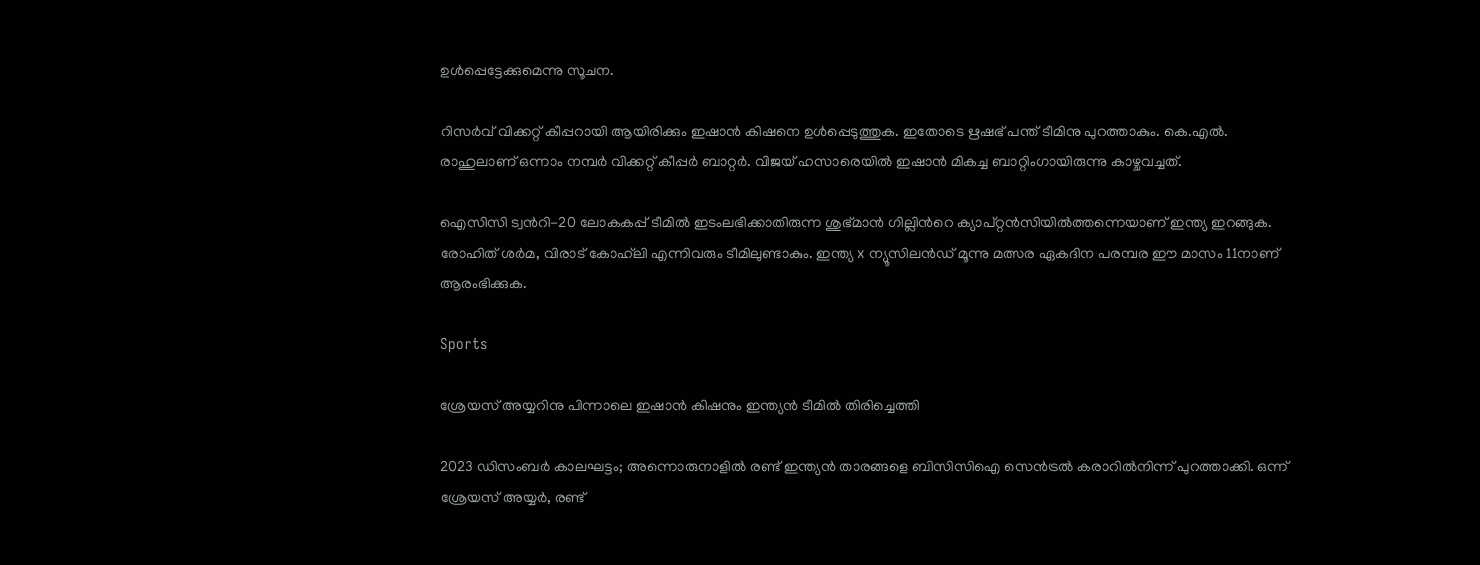ഉള്‍പ്പെട്ടേക്കുമെന്നു സൂചന.

റിസര്‍വ് വിക്കറ്റ് കീപ്പറായി ആയിരിക്കും ഇഷാന്‍ കിഷനെ ഉള്‍പ്പെടുത്തുക. ഇതോടെ ഋഷഭ് പന്ത് ടീമിനു പുറത്താകും. കെ.എല്‍. രാഹുലാണ് ഒന്നാം നമ്പര്‍ വിക്കറ്റ് കീപ്പര്‍ ബാറ്റര്‍. വിജയ് ഹസാരെയില്‍ ഇഷാന്‍ മികച്ച ബാറ്റിംഗായിരുന്നു കാഴ്ചവച്ചത്.

ഐസിസി ട്വന്‍റി-20 ലോകകപ്പ് ടീമില്‍ ഇടംലഭിക്കാതിരുന്ന ശുഭ്മാന്‍ ഗില്ലിന്‍റെ ക്യാപ്റ്റന്‍സിയില്‍ത്തന്നെയാണ് ഇന്ത്യ ഇറങ്ങുക. രോഹിത് ശര്‍മ, വിരാട് കോഹ്‌ലി എന്നിവരും ടീമിലുണ്ടാകും. ഇന്ത്യ x ന്യൂസിലന്‍ഡ് മൂന്നു മത്സര ഏകദിന പരമ്പര ഈ മാസം 11നാണ് ആരംഭിക്കുക.

Sports

ശ്രേയസ് അയ്യറിനു പിന്നാലെ ഇഷാന്‍ കിഷനും ഇന്ത്യന്‍ ടീമിൽ തിരിച്ചെത്തി

2023 ഡിസംബര്‍ കാലഘട്ടം; അന്നൊരുനാളില്‍ രണ്ട് ഇന്ത്യന്‍ താരങ്ങളെ ബിസിസിഐ സെന്‍ട്രല്‍ കരാറില്‍നിന്ന് പുറത്താക്കി. ഒന്ന് ശ്രേയസ് അയ്യര്‍, രണ്ട്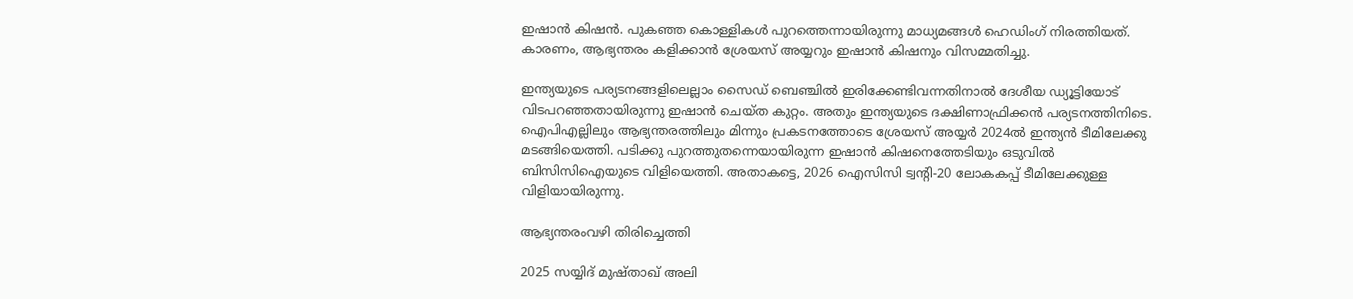ഇഷാന്‍ കിഷന്‍. പുകഞ്ഞ കൊള്ളികള്‍ പുറത്തെന്നായിരുന്നു മാധ്യമങ്ങള്‍ ഹെഡിംഗ് നിരത്തിയത്. കാരണം, ആഭ്യന്തരം കളിക്കാന്‍ ശ്രേയസ് അയ്യറും ഇഷാന്‍ കിഷനും വിസമ്മതിച്ചു.

ഇന്ത്യയുടെ പര്യടനങ്ങളിലെല്ലാം സൈഡ് ബെഞ്ചില്‍ ഇരിക്കേണ്ടിവന്നതിനാല്‍ ദേശീയ ഡ്യൂട്ടിയോട് വിടപറഞ്ഞതായിരുന്നു ഇഷാന്‍ ചെയ്ത കുറ്റം. അതും ഇന്ത്യയുടെ ദക്ഷിണാഫ്രിക്കന്‍ പര്യടനത്തിനിടെ. ഐപിഎല്ലിലും ആഭ്യന്തരത്തിലും മിന്നും പ്രകടനത്തോടെ ശ്രേയസ് അയ്യര്‍ 2024ല്‍ ഇന്ത്യന്‍ ടീമിലേക്കു മടങ്ങിയെത്തി. പടിക്കു പുറത്തുതന്നെയായിരുന്ന ഇഷാന്‍ കിഷനെത്തേടിയും ഒടുവില്‍ ബിസിസിഐയുടെ വിളിയെത്തി. അതാകട്ടെ, 2026 ഐസിസി ട്വന്‍റി-20 ലോകകപ്പ് ടീമിലേക്കുള്ള വിളിയായിരുന്നു.

ആഭ്യന്തരംവഴി തിരിച്ചെത്തി

2025 സയ്യിദ് മുഷ്താഖ് അലി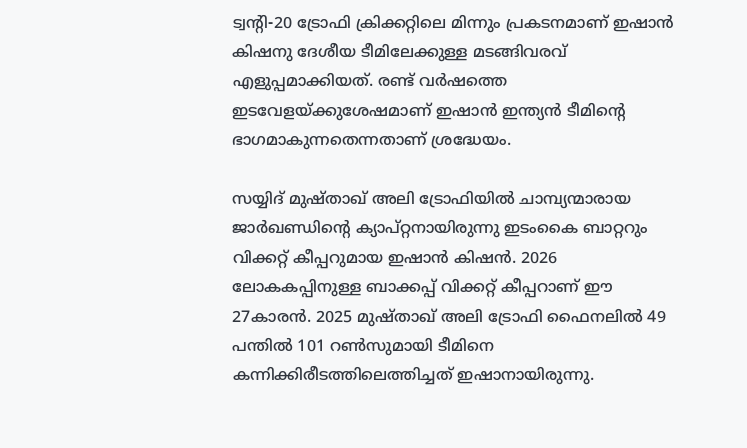ട്വന്‍റി-20 ട്രോഫി ക്രിക്കറ്റിലെ മിന്നും പ്രകടനമാണ് ഇഷാന്‍ കിഷനു ദേശീയ ടീമിലേക്കുള്ള മടങ്ങിവരവ് എളുപ്പമാക്കിയത്. രണ്ട് വര്‍ഷത്തെ ഇടവേളയ്ക്കുശേഷമാണ് ഇഷാന്‍ ഇന്ത്യന്‍ ടീമിന്‍റെ ഭാഗമാകുന്നതെന്നതാണ് ശ്രദ്ധേയം.

സയ്യിദ് മുഷ്താഖ് അലി ട്രോഫിയില്‍ ചാമ്പ്യന്മാരായ ജാര്‍ഖണ്ഡിന്‍റെ ക്യാപ്റ്റനായിരുന്നു ഇടംകൈ ബാറ്ററും വിക്കറ്റ് കീപ്പറുമായ ഇഷാന്‍ കിഷന്‍. 2026 ലോകകപ്പിനുള്ള ബാക്കപ്പ് വിക്കറ്റ് കീപ്പറാണ് ഈ 27കാരന്‍. 2025 മുഷ്താഖ് അലി ട്രോഫി ഫൈനലില്‍ 49 പന്തില്‍ 101 റണ്‍സുമായി ടീമിനെ കന്നിക്കിരീടത്തിലെത്തിച്ചത് ഇഷാനായിരുന്നു.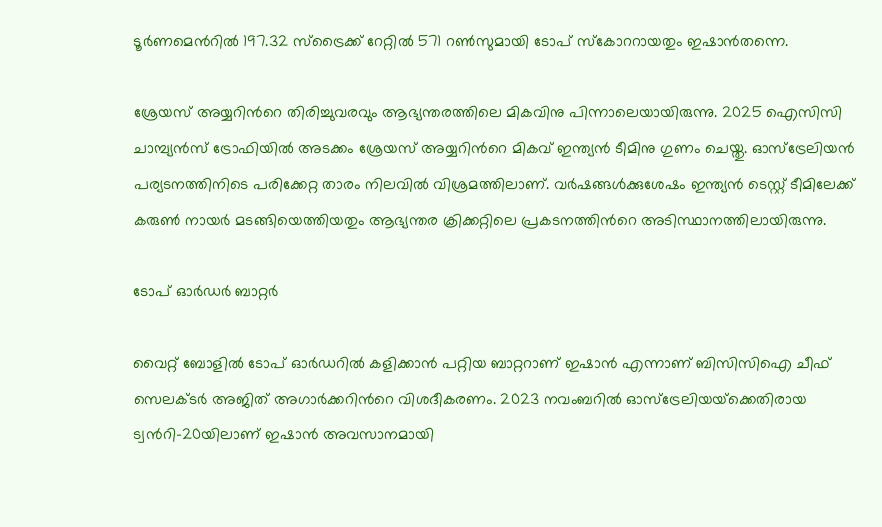ടൂര്‍ണമെന്‍റില്‍ 197.32 സ്‌ട്രൈക്ക് റേറ്റില്‍ 571 റണ്‍സുമായി ടോപ് സ്‌കോററായതും ഇഷാന്‍തന്നെ.

ശ്രേയസ് അയ്യറിന്‍റെ തിരിച്ചുവരവും ആഭ്യന്തരത്തിലെ മികവിനു പിന്നാലെയായിരുന്നു. 2025 ഐസിസി ചാമ്പ്യന്‍സ് ട്രോഫിയില്‍ അടക്കം ശ്രേയസ് അയ്യറിന്‍റെ മികവ് ഇന്ത്യന്‍ ടീമിനു ഗുണം ചെയ്തു. ഓസ്‌ട്രേലിയന്‍ പര്യടനത്തിനിടെ പരിക്കേറ്റ താരം നിലവില്‍ വിശ്രമത്തിലാണ്. വര്‍ഷങ്ങള്‍ക്കുശേഷം ഇന്ത്യന്‍ ടെസ്റ്റ് ടീമിലേക്ക് കരുണ്‍ നായര്‍ മടങ്ങിയെത്തിയതും ആഭ്യന്തര ക്രിക്കറ്റിലെ പ്രകടനത്തിന്‍റെ അടിസ്ഥാനത്തിലായിരുന്നു.

ടോപ് ഓര്‍ഡര്‍ ബാറ്റര്‍

വൈറ്റ് ബോളില്‍ ടോപ് ഓര്‍ഡറില്‍ കളിക്കാന്‍ പറ്റിയ ബാറ്ററാണ് ഇഷാന്‍ എന്നാണ് ബിസിസിഐ ചീഫ് സെലക്ടര്‍ അജിത് അഗാര്‍ക്കറിന്‍റെ വിശദീകരണം. 2023 നവംബറില്‍ ഓസ്‌ട്രേലിയയ്‌ക്കെതിരായ ട്വന്‍റി-20യിലാണ് ഇഷാന്‍ അവസാനമായി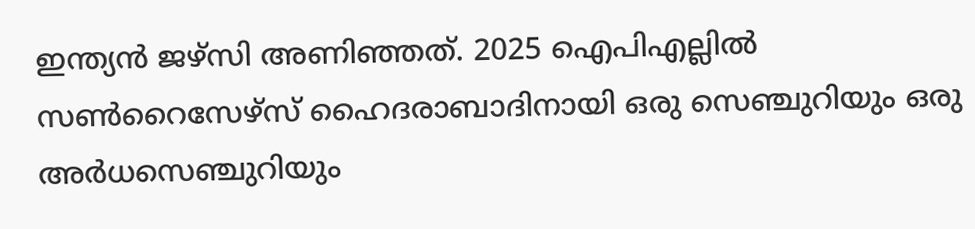ഇന്ത്യന്‍ ജഴ്‌സി അണിഞ്ഞത്. 2025 ഐപിഎല്ലില്‍ സണ്‍റൈസേഴ്‌സ് ഹൈദരാബാദിനായി ഒരു സെഞ്ചുറിയും ഒരു അര്‍ധസെഞ്ചുറിയും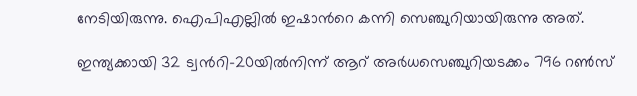നേടിയിരുന്നു. ഐപിഎല്ലില്‍ ഇഷാന്‍റെ കന്നി സെഞ്ചുറിയായിരുന്നു അത്.

ഇന്ത്യക്കായി 32 ട്വന്‍റി-20യില്‍നിന്ന് ആറ് അര്‍ധസെഞ്ചുറിയടക്കം 796 റണ്‍സ്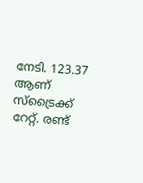നേടി. 123.37 ആണ് സ്‌ട്രൈക്ക് റേറ്റ്. രണ്ട്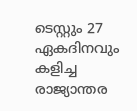ടെസ്റ്റും 27 ഏകദിനവും കളിച്ച രാജ്യാന്തര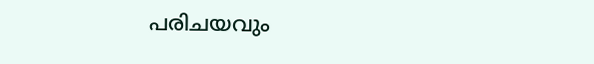പരിചയവും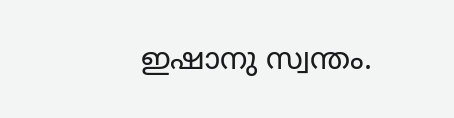ഇഷാനു സ്വന്തം.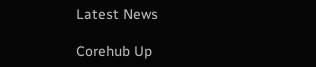Latest News

Corehub Up